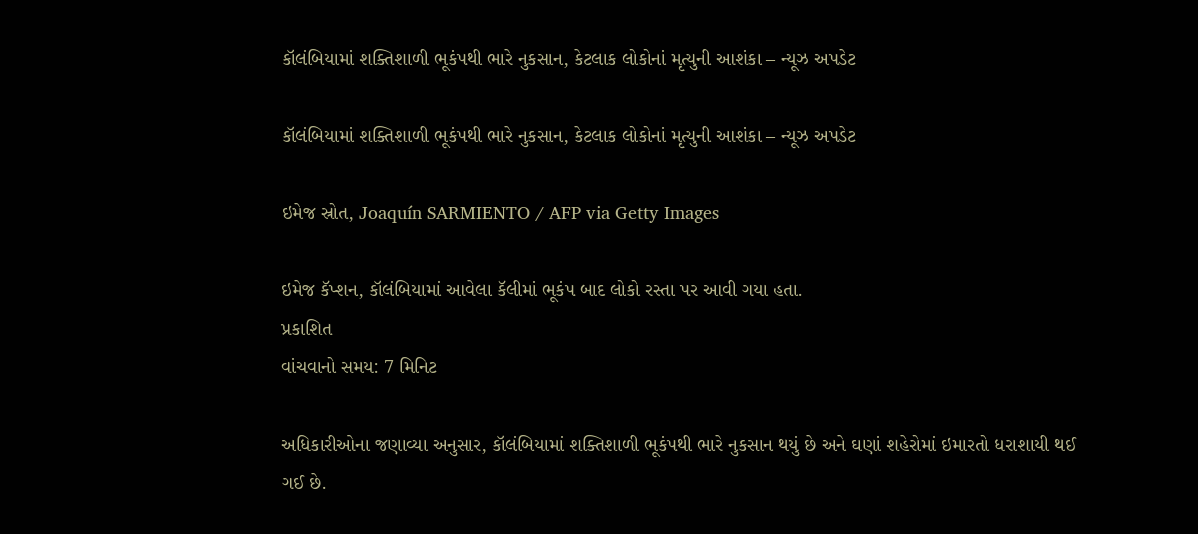કૉલંબિયામાં શક્તિશાળી ભૂકંપથી ભારે નુકસાન, કેટલાક લોકોનાં મૃત્યુની આશંકા – ન્યૂઝ અપડેટ

કૉલંબિયામાં શક્તિશાળી ભૂકંપથી ભારે નુકસાન, કેટલાક લોકોનાં મૃત્યુની આશંકા – ન્યૂઝ અપડેટ

ઇમેજ સ્રોત, Joaquín SARMIENTO / AFP via Getty Images

ઇમેજ કૅપ્શન, કૉલંબિયામાં આવેલા કૅલીમાં ભૂકંપ બાદ લોકો રસ્તા પર આવી ગયા હતા.
પ્રકાશિત
વાંચવાનો સમય: 7 મિનિટ

અધિકારીઓના જણાવ્યા અનુસાર, કૉલંબિયામાં શક્તિશાળી ભૂકંપથી ભારે નુકસાન થયું છે અને ઘણાં શહેરોમાં ઇમારતો ધરાશાયી થઈ ગઈ છે.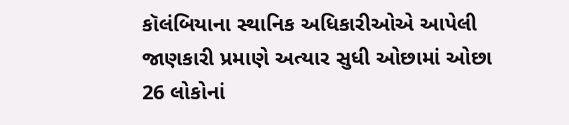કૉલંબિયાના સ્થાનિક અધિકારીઓએ આપેલી જાણકારી પ્રમાણે અત્યાર સુધી ઓછામાં ઓછા 26 લોકોનાં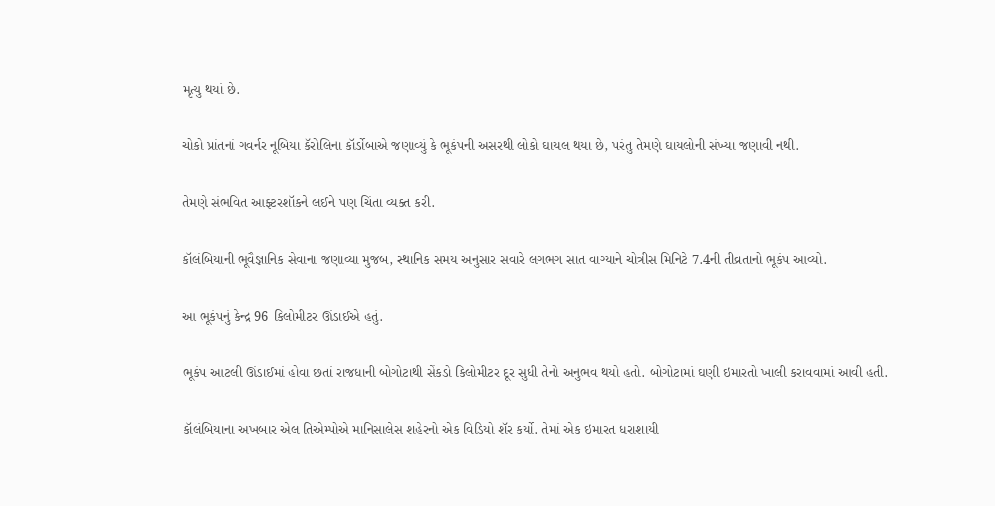મૃત્યુ થયાં છે.

ચોકો પ્રાંતનાં ગવર્નર નૂબિયા કૅરોલિના કૉર્ડોબાએ જણાવ્યું કે ભૂકંપની અસરથી લોકો ઘાયલ થયા છે, પરંતુ તેમણે ઘાયલોની સંખ્યા જણાવી નથી.

તેમણે સંભવિત આફ્ટરશૉકને લઈને પણ ચિંતા વ્યક્ત કરી.

કૉલંબિયાની ભૂવૈજ્ઞાનિક સેવાના જણાવ્યા મુજબ, સ્થાનિક સમય અનુસાર સવારે લગભગ સાત વાગ્યાને ચોત્રીસ મિનિટે 7.4ની તીવ્રતાનો ભૂકંપ આવ્યો.

આ ભૂકંપનું કેન્દ્ર 96 કિલોમીટર ઊંડાઈએ હતું.

ભૂકંપ આટલી ઊંડાઈમાં હોવા છતાં રાજધાની બોગોટાથી સેંકડો કિલોમીટર દૂર સુધી તેનો અનુભવ થયો હતો. બોગોટામાં ઘણી ઇમારતો ખાલી કરાવવામાં આવી હતી.

કૉલંબિયાના અખબાર એલ તિએમ્પોએ માનિસાલેસ શહેરનો એક વિડિયો શૅર કર્યો. તેમાં એક ઇમારત ધરાશાયી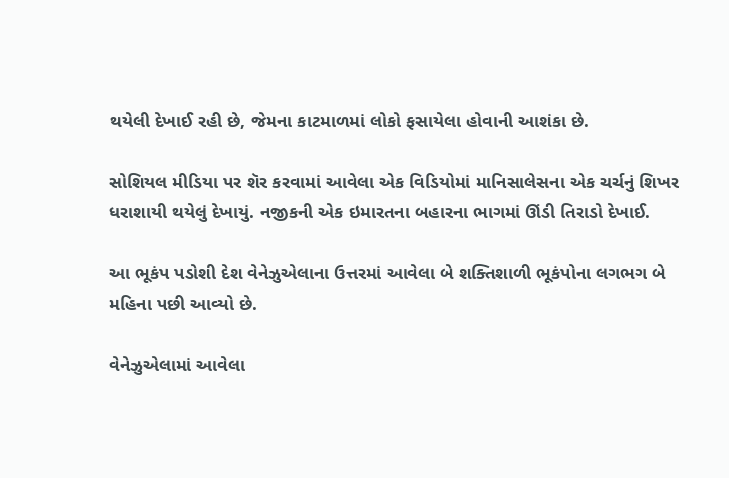થયેલી દેખાઈ રહી છે, જેમના કાટમાળમાં લોકો ફસાયેલા હોવાની આશંકા છે.

સોશિયલ મીડિયા પર શૅર કરવામાં આવેલા એક વિડિયોમાં માનિસાલેસના એક ચર્ચનું શિખર ધરાશાયી થયેલું દેખાયું. નજીકની એક ઇમારતના બહારના ભાગમાં ઊંડી તિરાડો દેખાઈ.

આ ભૂકંપ પડોશી દેશ વેનેઝુએલાના ઉત્તરમાં આવેલા બે શક્તિશાળી ભૂકંપોના લગભગ બે મહિના પછી આવ્યો છે.

વેનેઝુએલામાં આવેલા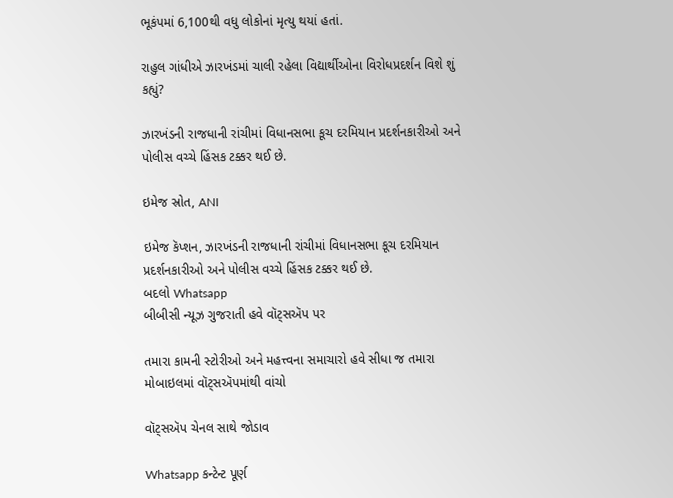ભૂકંપમાં 6,100થી વધુ લોકોનાં મૃત્યુ થયાં હતાં.

રાહુલ ગાંધીએ ઝારખંડમાં ચાલી રહેલા વિદ્યાર્થીઓના વિરોધપ્રદર્શન વિશે શું કહ્યું?

ઝારખંડની રાજધાની રાંચીમાં વિધાનસભા કૂચ દરમિયાન પ્રદર્શનકારીઓ અને પોલીસ વચ્ચે હિંસક ટક્કર થઈ છે.

ઇમેજ સ્રોત, ANI

ઇમેજ કૅપ્શન, ઝારખંડની રાજધાની રાંચીમાં વિધાનસભા કૂચ દરમિયાન પ્રદર્શનકારીઓ અને પોલીસ વચ્ચે હિંસક ટક્કર થઈ છે.
બદલો Whatsapp
બીબીસી ન્યૂઝ ગુજરાતી હવે વૉટ્સઍપ પર

તમારા કામની સ્ટોરીઓ અને મહત્ત્વના સમાચારો હવે સીધા જ તમારા મોબાઇલમાં વૉટ્સઍપમાંથી વાંચો

વૉટ્સઍપ ચેનલ સાથે જોડાવ

Whatsapp કન્ટેન્ટ પૂર્ણ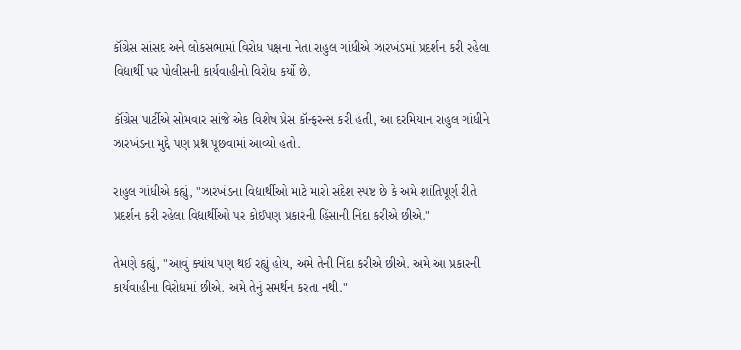કૉંગ્રેસ સાંસદ અને લોકસભામાં વિરોધ પક્ષના નેતા રાહુલ ગાંધીએ ઝારખંડમાં પ્રદર્શન કરી રહેલા વિદ્યાર્થી પર પોલીસની કાર્યવાહીનો વિરોધ કર્યો છે.

કૉંગ્રેસ પાર્ટીએ સોમવાર સાંજે એક વિશેષ પ્રેસ કૉન્ફરન્સ કરી હતી, આ દરમિયાન રાહુલ ગાંધીને ઝારખંડના મુદ્દે પણ પ્રશ્ન પૂછવામાં આવ્યો હતો.

રાહુલ ગાંધીએ કહ્યું, "ઝારખંડના વિદ્યાર્થીઓ માટે મારો સંદેશ સ્પષ્ટ છે કે અમે શાંતિપૂર્ણ રીતે પ્રદર્શન કરી રહેલા વિદ્યાર્થીઓ પર કોઈપણ પ્રકારની હિંસાની નિંદા કરીએ છીએ."

તેમણે કહ્યું, "આવું ક્યાંય પણ થઈ રહ્યું હોય, અમે તેની નિંદા કરીએ છીએ. અમે આ પ્રકારની કાર્યવાહીના વિરોધમાં છીએ. અમે તેનું સમર્થન કરતા નથી."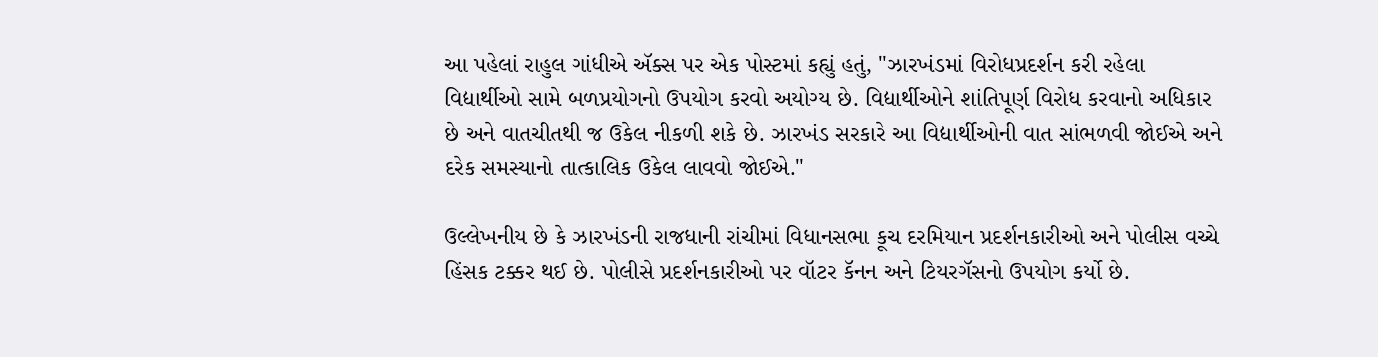આ પહેલાં રાહુલ ગાંધીએ ઍક્સ પર એક પોસ્ટમાં કહ્યું હતું, "ઝારખંડમાં વિરોધપ્રદર્શન કરી રહેલા વિદ્યાર્થીઓ સામે બળપ્રયોગનો ઉપયોગ કરવો અયોગ્ય છે. વિદ્યાર્થીઓને શાંતિપૂર્ણ વિરોધ કરવાનો અધિકાર છે અને વાતચીતથી જ ઉકેલ નીકળી શકે છે. ઝારખંડ સરકારે આ વિદ્યાર્થીઓની વાત સાંભળવી જોઈએ અને દરેક સમસ્યાનો તાત્કાલિક ઉકેલ લાવવો જોઈએ."

ઉલ્લેખનીય છે કે ઝારખંડની રાજધાની રાંચીમાં વિધાનસભા કૂચ દરમિયાન પ્રદર્શનકારીઓ અને પોલીસ વચ્ચે હિંસક ટક્કર થઈ છે. પોલીસે પ્રદર્શનકારીઓ પર વૉટર કૅનન અને ટિયરગૅસનો ઉપયોગ કર્યો છે.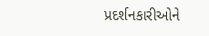પ્રદર્શનકારીઓને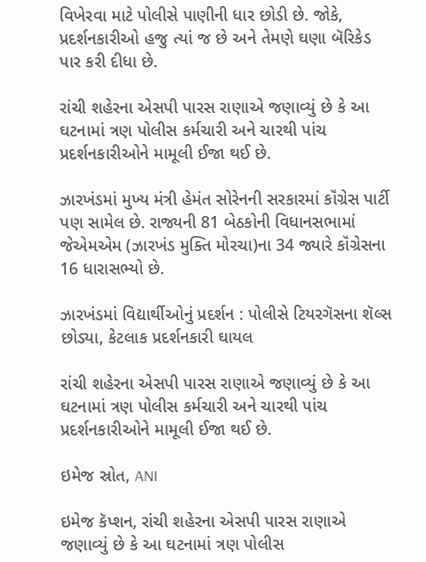વિખેરવા માટે પોલીસે પાણીની ધાર છોડી છે. જોકે, પ્રદર્શનકારીઓ હજુ ત્યાં જ છે અને તેમણે ઘણા બૅરિકેડ પાર કરી દીધા છે.

રાંચી શહેરના એસપી પારસ રાણાએ જણાવ્યું છે કે આ ઘટનામાં ત્રણ પોલીસ કર્મચારી અને ચારથી પાંચ પ્રદર્શનકારીઓને મામૂલી ઈજા થઈ છે.

ઝારખંડમાં મુખ્ય મંત્રી હેમંત સોરેનની સરકારમાં કૉંગ્રેસ પાર્ટી પણ સામેલ છે. રાજ્યની 81 બેઠકોની વિધાનસભામાં જેએમએમ (ઝારખંડ મુક્તિ મોરચા)ના 34 જ્યારે કૉંગ્રેસના 16 ધારાસભ્યો છે.

ઝારખંડમાં વિદ્યાર્થીઓનું પ્રદર્શન : પોલીસે ટિયરગૅસના શૅલ્સ છોડ્યા, કેટલાક પ્રદર્શનકારી ઘાયલ

રાંચી શહેરના એસપી પારસ રાણાએ જણાવ્યું છે કે આ ઘટનામાં ત્રણ પોલીસ કર્મચારી અને ચારથી પાંચ પ્રદર્શનકારીઓને મામૂલી ઈજા થઈ છે.

ઇમેજ સ્રોત, ANI

ઇમેજ કૅપ્શન, રાંચી શહેરના એસપી પારસ રાણાએ જણાવ્યું છે કે આ ઘટનામાં ત્રણ પોલીસ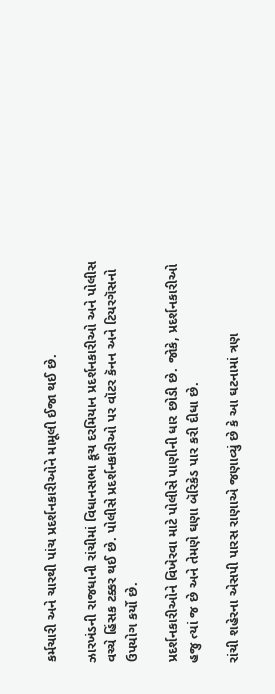કર્મચારી અને ચારથી પાંચ પ્રદર્શનકારીઓને મામૂલી ઈજા થઈ છે.

ઝારખંડની રાજધાની રાંચીમાં વિધાનસભા કૂચ દરમિયાન પ્રદર્શનકારીઓ અને પોલીસ વચ્ચે હિંસક ટક્કર થઈ છે. પોલીસે પ્રદર્શનકારીઓ પર વૉટર કૅનન અને ટિયરગૅસનો ઉપયોગ કર્યો છે.

પ્રદર્શનકારીઓને વિખેરવા માટે પોલીસે પાણીની ધાર છોડી છે. જોકે, પ્રદર્શનકારીઓ હજુ ત્યાં જ છે અને તેમણે ઘણા બૅરિકેડ પાર કરી દીધા છે.

રાંચી શહેરના એસપી પારસ રાણાએ જણાવ્યું છે કે આ ઘટનામાં ત્રણ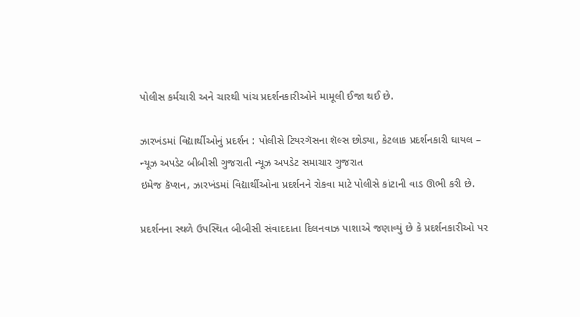પોલીસ કર્મચારી અને ચારથી પાંચ પ્રદર્શનકારીઓને મામૂલી ઈજા થઈ છે.

ઝારખંડમાં વિદ્યાર્થીઓનું પ્રદર્શન : પોલીસે ટિયરગૅસના શૅલ્સ છોડ્યા, કેટલાક પ્રદર્શનકારી ઘાયલ – ન્યૂઝ અપડેટ બીબીસી ગુજરાતી ન્યૂઝ અપડેટ સમાચાર ગુજરાત
ઇમેજ કૅપ્શન, ઝારખંડમાં વિદ્યાર્થીઓના પ્રદર્શનને રોકવા માટે પોલીસે કાંટાની વાડ ઊભી કરી છે.

પ્રદર્શનના સ્થળે ઉપસ્થિત બીબીસી સંવાદદાતા દિલનવાઝ પાશાએ જણાવ્યું છે કે પ્રદર્શનકારીઓ પર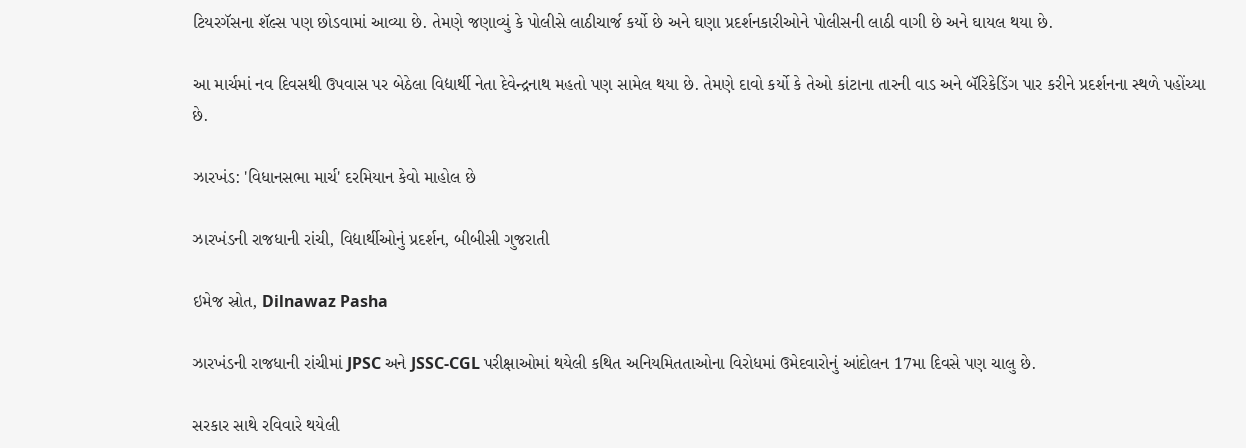ટિયરગૅસના શૅલ્સ પણ છોડવામાં આવ્યા છે. તેમણે જણાવ્યું કે પોલીસે લાઠીચાર્જ કર્યો છે અને ઘણા પ્રદર્શનકારીઓને પોલીસની લાઠી વાગી છે અને ઘાયલ થયા છે.

આ માર્ચમાં નવ દિવસથી ઉપવાસ પર બેઠેલા વિદ્યાર્થી નેતા દેવેન્દ્રનાથ મહતો પણ સામેલ થયા છે. તેમણે દાવો કર્યો કે તેઓ કાંટાના તારની વાડ અને બૅરિકેડિંગ પાર કરીને પ્રદર્શનના સ્થળે પહોંચ્યા છે.

ઝારખંડ: 'વિધાનસભા માર્ચ' દરમિયાન કેવો માહોલ છે

ઝારખંડની રાજધાની રાંચી, વિદ્યાર્થીઓનું પ્રદર્શન, બીબીસી ગુજરાતી

ઇમેજ સ્રોત, Dilnawaz Pasha

ઝારખંડની રાજધાની રાંચીમાં JPSC અને JSSC-CGL પરીક્ષાઓમાં થયેલી કથિત અનિયમિતતાઓના વિરોધમાં ઉમેદવારોનું આંદોલન 17મા દિવસે પણ ચાલુ છે.

સરકાર સાથે રવિવારે થયેલી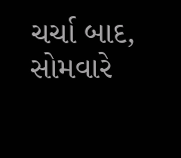ચર્ચા બાદ, સોમવારે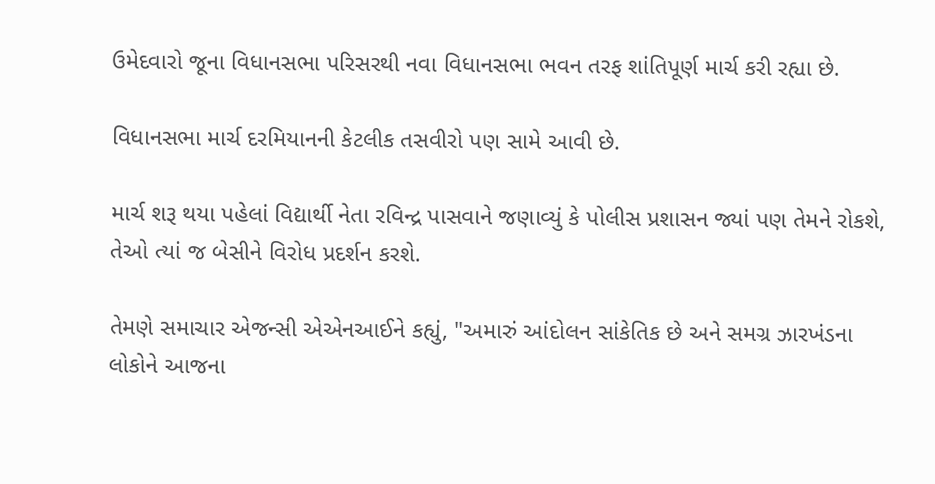ઉમેદવારો જૂના વિધાનસભા પરિસરથી નવા વિધાનસભા ભવન તરફ શાંતિપૂર્ણ માર્ચ કરી રહ્યા છે.

વિધાનસભા માર્ચ દરમિયાનની કેટલીક તસવીરો પણ સામે આવી છે.

માર્ચ શરૂ થયા પહેલાં વિદ્યાર્થી નેતા રવિન્દ્ર પાસવાને જણાવ્યું કે પોલીસ પ્રશાસન જ્યાં પણ તેમને રોકશે, તેઓ ત્યાં જ બેસીને વિરોધ પ્રદર્શન કરશે.

તેમણે સમાચાર એજન્સી એએનઆઈને કહ્યું, "અમારું આંદોલન સાંકેતિક છે અને સમગ્ર ઝારખંડના લોકોને આજના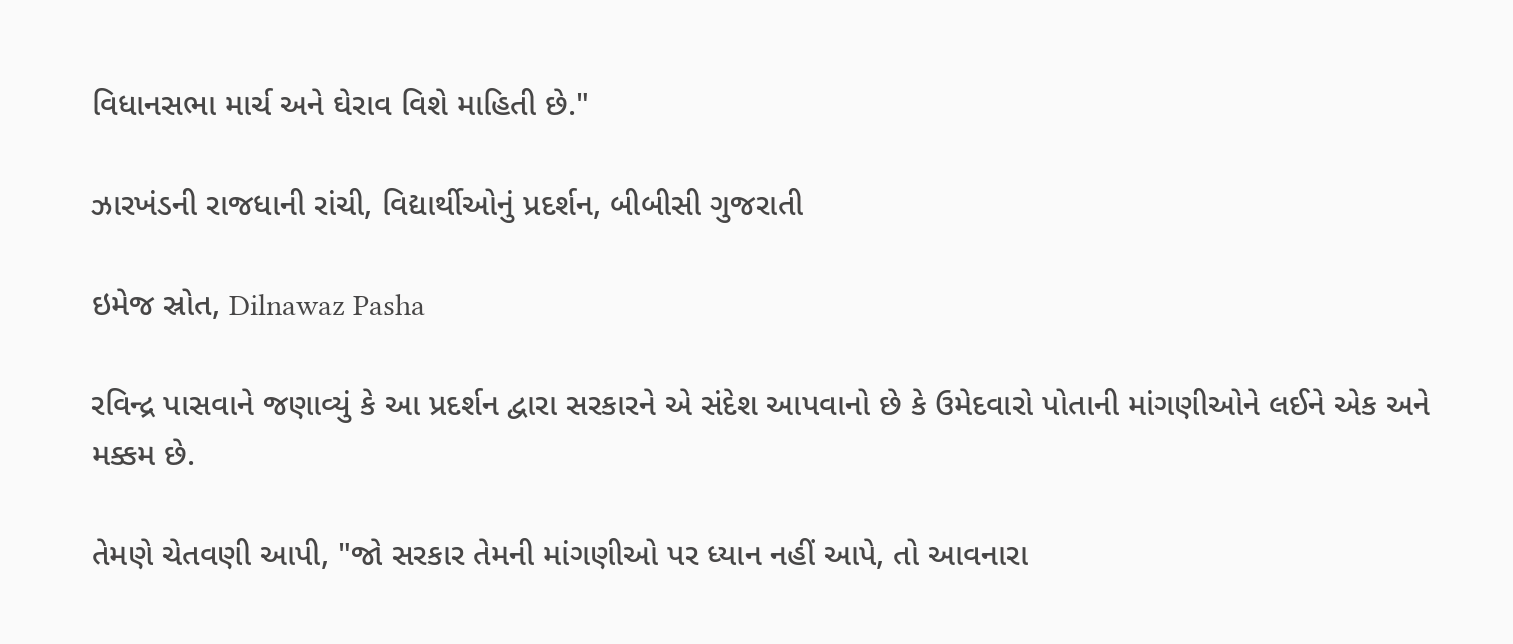વિધાનસભા માર્ચ અને ઘેરાવ વિશે માહિતી છે."

ઝારખંડની રાજધાની રાંચી, વિદ્યાર્થીઓનું પ્રદર્શન, બીબીસી ગુજરાતી

ઇમેજ સ્રોત, Dilnawaz Pasha

રવિન્દ્ર પાસવાને જણાવ્યું કે આ પ્રદર્શન દ્વારા સરકારને એ સંદેશ આપવાનો છે કે ઉમેદવારો પોતાની માંગણીઓને લઈને એક અને મક્કમ છે.

તેમણે ચેતવણી આપી, "જો સરકાર તેમની માંગણીઓ પર ધ્યાન નહીં આપે, તો આવનારા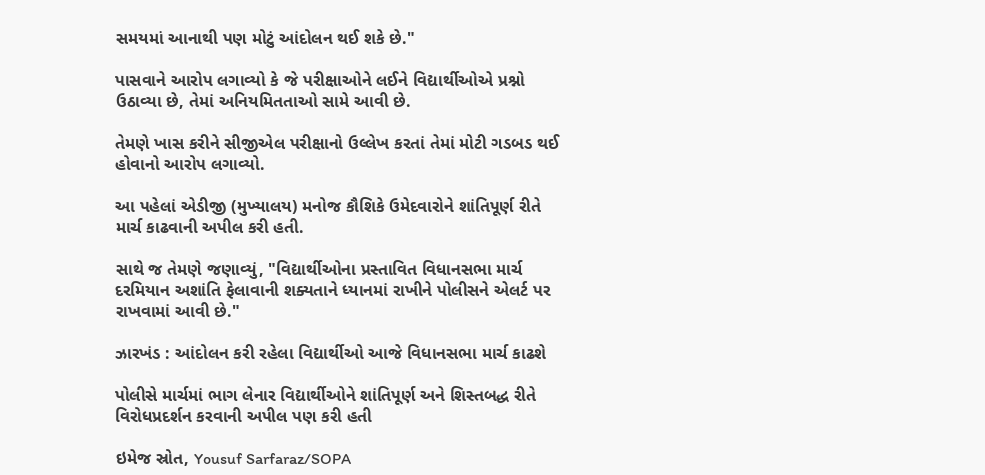સમયમાં આનાથી પણ મોટું આંદોલન થઈ શકે છે."

પાસવાને આરોપ લગાવ્યો કે જે પરીક્ષાઓને લઈને વિદ્યાર્થીઓએ પ્રશ્નો ઉઠાવ્યા છે, તેમાં અનિયમિતતાઓ સામે આવી છે.

તેમણે ખાસ કરીને સીજીએલ પરીક્ષાનો ઉલ્લેખ કરતાં તેમાં મોટી ગડબડ થઈ હોવાનો આરોપ લગાવ્યો.

આ પહેલાં એડીજી (મુખ્યાલય) મનોજ કૌશિકે ઉમેદવારોને શાંતિપૂર્ણ રીતે માર્ચ કાઢવાની અપીલ કરી હતી.

સાથે જ તેમણે જણાવ્યું, "વિદ્યાર્થીઓના પ્રસ્તાવિત વિધાનસભા માર્ચ દરમિયાન અશાંતિ ફેલાવાની શક્યતાને ધ્યાનમાં રાખીને પોલીસને એલર્ટ પર રાખવામાં આવી છે."

ઝારખંડ : આંદોલન કરી રહેલા વિદ્યાર્થીઓ આજે વિધાનસભા માર્ચ કાઢશે

પોલીસે માર્ચમાં ભાગ લેનાર વિદ્યાર્થીઓને શાંતિપૂર્ણ અને શિસ્તબદ્ધ રીતે વિરોધપ્રદર્શન કરવાની અપીલ પણ કરી હતી

ઇમેજ સ્રોત, Yousuf Sarfaraz/SOPA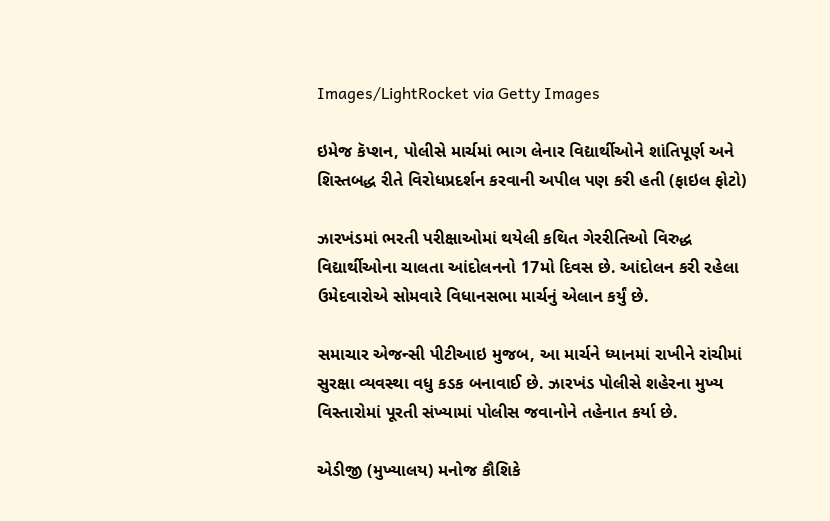Images/LightRocket via Getty Images

ઇમેજ કૅપ્શન, પોલીસે માર્ચમાં ભાગ લેનાર વિદ્યાર્થીઓને શાંતિપૂર્ણ અને શિસ્તબદ્ધ રીતે વિરોધપ્રદર્શન કરવાની અપીલ પણ કરી હતી (ફાઇલ ફોટો)

ઝારખંડમાં ભરતી પરીક્ષાઓમાં થયેલી કથિત ગેરરીતિઓ વિરુદ્ધ વિદ્યાર્થીઓના ચાલતા આંદોલનનો 17મો દિવસ છે. આંદોલન કરી રહેલા ઉમેદવારોએ સોમવારે વિધાનસભા માર્ચનું એલાન કર્યું છે.

સમાચાર એજન્સી પીટીઆઇ મુજબ, આ માર્ચને ધ્યાનમાં રાખીને રાંચીમાં સુરક્ષા વ્યવસ્થા વધુ કડક બનાવાઈ છે. ઝારખંડ પોલીસે શહેરના મુખ્ય વિસ્તારોમાં પૂરતી સંખ્યામાં પોલીસ જવાનોને તહેનાત કર્યા છે.

એડીજી (મુખ્યાલય) મનોજ કૌશિકે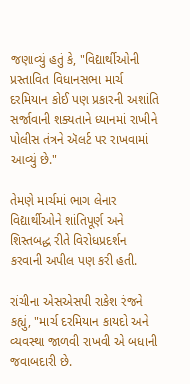જણાવ્યું હતું કે, "વિદ્યાર્થીઓની પ્રસ્તાવિત વિધાનસભા માર્ચ દરમિયાન કોઈ પણ પ્રકારની અશાંતિ સર્જાવાની શક્યતાને ધ્યાનમાં રાખીને પોલીસ તંત્રને ઍલર્ટ પર રાખવામાં આવ્યું છે."

તેમણે માર્ચમાં ભાગ લેનાર વિદ્યાર્થીઓને શાંતિપૂર્ણ અને શિસ્તબદ્ધ રીતે વિરોધપ્રદર્શન કરવાની અપીલ પણ કરી હતી.

રાંચીના એસએસપી રાકેશ રંજને કહ્યું, "માર્ચ દરમિયાન કાયદો અને વ્યવસ્થા જાળવી રાખવી એ બધાની જવાબદારી છે.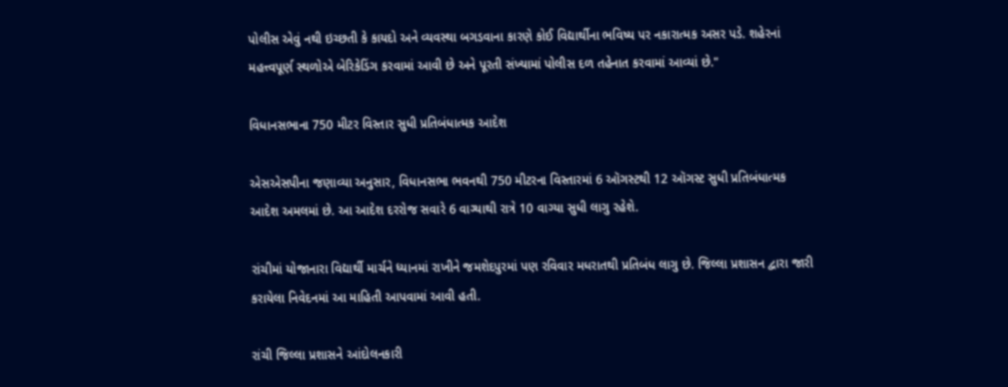પોલીસ એવું નથી ઇચ્છતી કે કાયદો અને વ્યવસ્થા બગડવાના કારણે કોઈ વિદ્યાર્થીના ભવિષ્ય પર નકારાત્મક અસર પડે. શહેરનાં મહત્ત્વપૂર્ણ સ્થળોએ બેરિકેડિંગ કરવામાં આવી છે અને પૂરતી સંખ્યામાં પોલીસ દળ તહેનાત કરવામાં આવ્યાં છે."

વિધાનસભાના 750 મીટર વિસ્તાર સુધી પ્રતિબંધાત્મક આદેશ

એસએસપીના જણાવ્યા અનુસાર, વિધાનસભા ભવનથી 750 મીટરના વિસ્તારમાં 6 ઑગસ્ટથી 12 ઑગસ્ટ સુધી પ્રતિબંધાત્મક આદેશ અમલમાં છે. આ આદેશ દરરોજ સવારે 6 વાગ્યાથી રાત્રે 10 વાગ્યા સુધી લાગુ રહેશે.

રાંચીમાં યોજાનારા વિદ્યાર્થી માર્ચને ધ્યાનમાં રાખીને જમશેદપુરમાં પણ રવિવાર મધરાતથી પ્રતિબંધ લાગુ છે. જિલ્લા પ્રશાસન દ્વારા જારી કરાયેલા નિવેદનમાં આ માહિતી આપવામાં આવી હતી.

રાંચી જિલ્લા પ્રશાસને આંદોલનકારી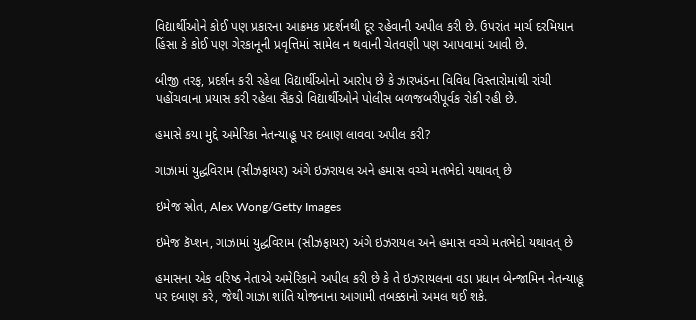વિદ્યાર્થીઓને કોઈ પણ પ્રકારના આક્રમક પ્રદર્શનથી દૂર રહેવાની અપીલ કરી છે. ઉપરાંત માર્ચ દરમિયાન હિંસા કે કોઈ પણ ગેરકાનૂની પ્રવૃત્તિમાં સામેલ ન થવાની ચેતવણી પણ આપવામાં આવી છે.

બીજી તરફ, પ્રદર્શન કરી રહેલા વિદ્યાર્થીઓનો આરોપ છે કે ઝારખંડના વિવિધ વિસ્તારોમાંથી રાંચી પહોંચવાના પ્રયાસ કરી રહેલા સૈંકડો વિદ્યાર્થીઓને પોલીસ બળજબરીપૂર્વક રોકી રહી છે.

હમાસે કયા મુદ્દે અમેરિકા નેતન્યાહૂ પર દબાણ લાવવા અપીલ કરી?

ગાઝામાં યુદ્ધવિરામ (સીઝફાયર) અંગે ઇઝરાયલ અને હમાસ વચ્ચે મતભેદો યથાવત્ છે

ઇમેજ સ્રોત, Alex Wong/Getty Images

ઇમેજ કૅપ્શન, ગાઝામાં યુદ્ધવિરામ (સીઝફાયર) અંગે ઇઝરાયલ અને હમાસ વચ્ચે મતભેદો યથાવત્ છે

હમાસના એક વરિષ્ઠ નેતાએ અમેરિકાને અપીલ કરી છે કે તે ઇઝરાયલના વડા પ્રધાન બેન્જામિન નેતન્યાહૂ પર દબાણ કરે, જેથી ગાઝા શાંતિ યોજનાના આગામી તબક્કાનો અમલ થઈ શકે.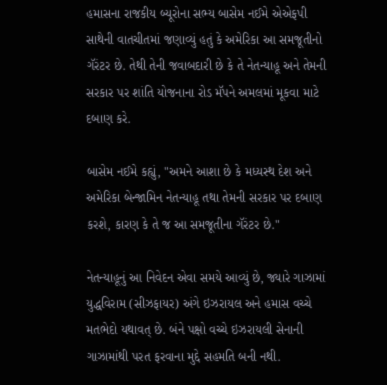હમાસના રાજકીય બ્યૂરોના સભ્ય બાસેમ નઈમે એએફપી સાથેની વાતચીતમાં જણાવ્યું હતું કે અમેરિકા આ સમજૂતીનો ગૅરંટર છે. તેથી તેની જવાબદારી છે કે તે નેતન્યાહૂ અને તેમની સરકાર પર શાંતિ યોજનાના રોડ મૅપને અમલમાં મૂકવા માટે દબાણ કરે.

બાસેમ નઈમે કહ્યું, "અમને આશા છે કે મધ્યસ્થ દેશ અને અમેરિકા બેન્જામિન નેતન્યાહૂ તથા તેમની સરકાર પર દબાણ કરશે, કારણ કે તે જ આ સમજૂતીના ગૅરંટર છે."

નેતન્યાહૂનું આ નિવેદન એવા સમયે આવ્યું છે, જ્યારે ગાઝામાં યુદ્ધવિરામ (સીઝફાયર) અંગે ઇઝરાયલ અને હમાસ વચ્ચે મતભેદો યથાવત્ છે. બંને પક્ષો વચ્ચે ઇઝરાયલી સેનાની ગાઝામાંથી પરત ફરવાના મુદ્દે સહમતિ બની નથી.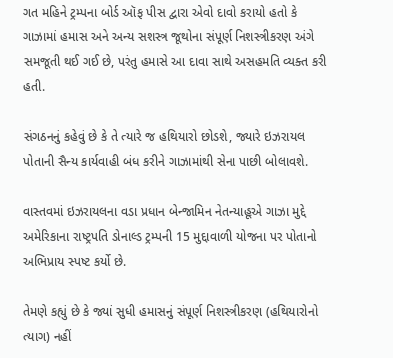ગત મહિને ટ્રમ્પના બોર્ડ ઑફ પીસ દ્વારા એવો દાવો કરાયો હતો કે ગાઝામાં હમાસ અને અન્ય સશસ્ત્ર જૂથોના સંપૂર્ણ નિશસ્ત્રીકરણ અંગે સમજૂતી થઈ ગઈ છે, પરંતુ હમાસે આ દાવા સાથે અસહમતિ વ્યક્ત કરી હતી.

સંગઠનનું કહેવું છે કે તે ત્યારે જ હથિયારો છોડશે, જ્યારે ઇઝરાયલ પોતાની સૈન્ય કાર્યવાહી બંધ કરીને ગાઝામાંથી સેના પાછી બોલાવશે.

વાસ્તવમાં ઇઝરાયલના વડા પ્રધાન બેન્જામિન નેતન્યાહૂએ ગાઝા મુદ્દે અમેરિકાના રાષ્ટ્રપતિ ડોનાલ્ડ ટ્રમ્પની 15 મુદ્દાવાળી યોજના પર પોતાનો અભિપ્રાય સ્પષ્ટ કર્યો છે.

તેમણે કહ્યું છે કે જ્યાં સુધી હમાસનું સંપૂર્ણ નિશસ્ત્રીકરણ (હથિયારોનો ત્યાગ) નહીં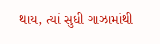થાય, ત્યાં સુધી ગાઝામાંથી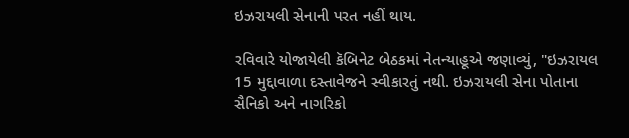ઇઝરાયલી સેનાની પરત નહીં થાય.

રવિવારે યોજાયેલી કૅબિનેટ બેઠકમાં નેતન્યાહૂએ જણાવ્યું, "ઇઝરાયલ 15 મુદ્દાવાળા દસ્તાવેજને સ્વીકારતું નથી. ઇઝરાયલી સેના પોતાના સૈનિકો અને નાગરિકો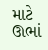માટે ઊભાં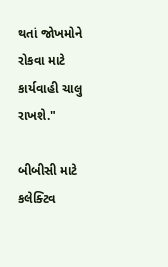થતાં જોખમોને રોકવા માટે કાર્યવાહી ચાલુ રાખશે."

બીબીસી માટે કલેક્ટિવ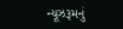ન્યૂઝરૂમનું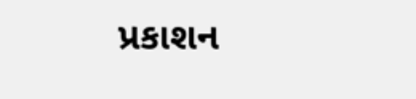પ્રકાશન